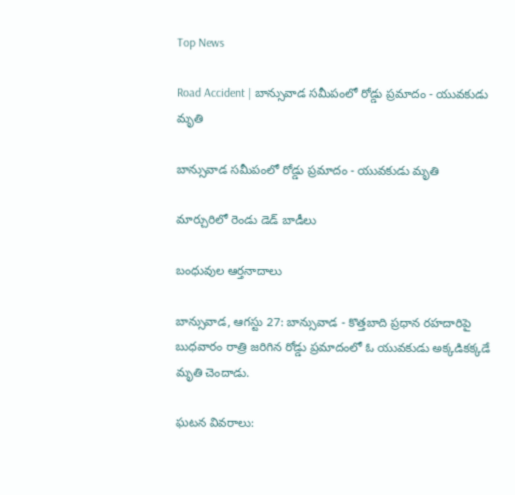Top News

Road Accident | బాన్సువాడ సమీపంలో రోడ్డు ప్రమాదం - యువకుడు మృతి

బాన్సువాడ సమీపంలో రోడ్డు ప్రమాదం - యువకుడు మృతి

మార్చురిలో రెండు డెడ్ బాడీలు

బంధువుల ఆర్తనాదాలు

బాన్సువాడ, ఆగస్టు 27: బాన్సువాడ - కొత్తబాది ప్రధాన రహదారిపై బుధవారం రాత్రి జరిగిన రోడ్డు ప్రమాదంలో ఓ యువకుడు అక్కడికక్కడే మృతి చెందాడు.

ఘటన వివరాలు: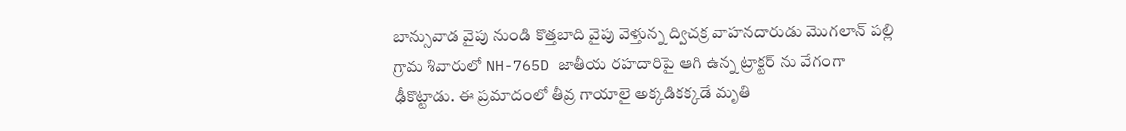బాన్సువాడ వైపు నుండి కొత్తబాది వైపు వెళ్తున్న ద్విచక్ర వాహనదారుడు మొగలాన్ పల్లి గ్రామ శివారులో NH-765D జాతీయ రహదారిపై ఆగి ఉన్న ట్రాక్టర్ ను వేగంగా ఢీకొట్టాడు. ఈ ప్రమాదంలో తీవ్ర గాయాలై అక్కడికక్కడే మృతి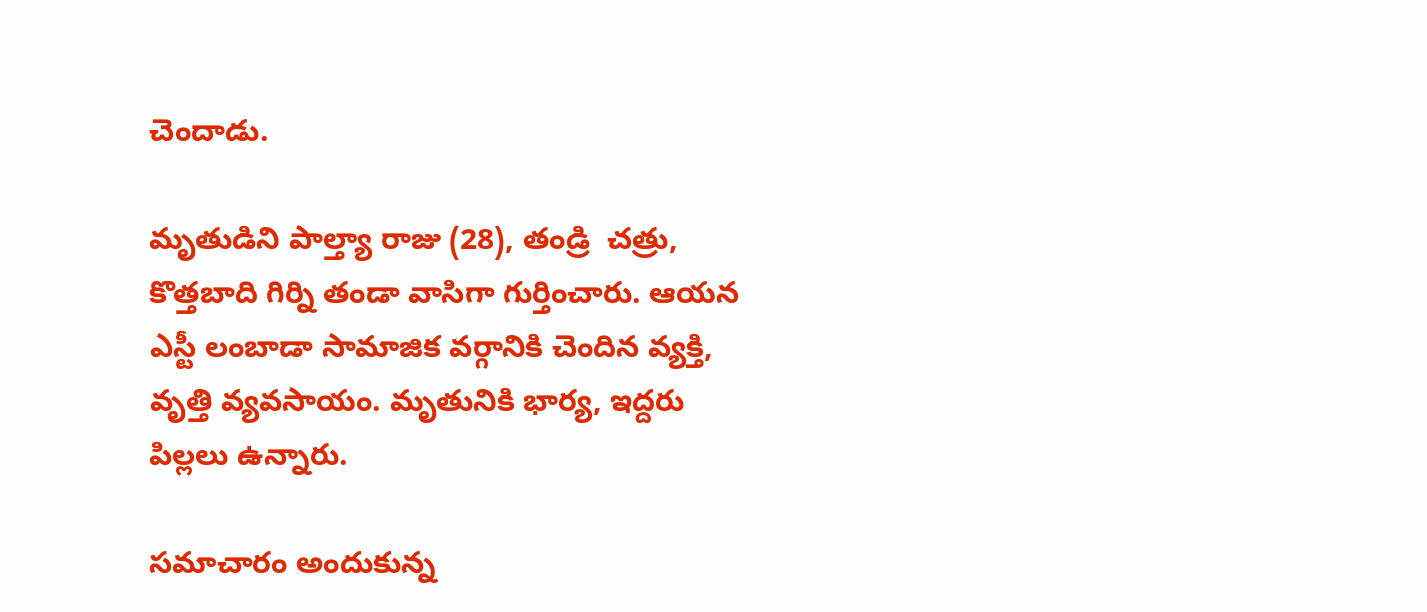చెందాడు.

మృతుడిని పాల్త్యా రాజు (28), తండ్రి  చత్రు, కొత్తబాది గిర్ని తండా వాసిగా గుర్తించారు. ఆయన ఎస్టీ లంబాడా సామాజిక వర్గానికి చెందిన వ్యక్తి, వృత్తి వ్యవసాయం. మృతునికి భార్య, ఇద్దరు పిల్లలు ఉన్నారు.

సమాచారం అందుకున్న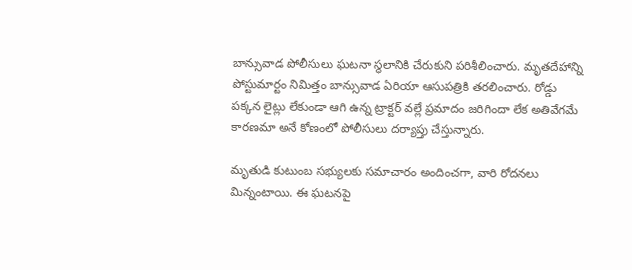బాన్సువాడ పోలీసులు ఘటనా స్థలానికి చేరుకుని పరిశీలించారు. మృతదేహాన్ని పోస్టుమార్టం నిమిత్తం బాన్సువాడ ఏరియా ఆసుపత్రికి తరలించారు. రోడ్డు పక్కన లైట్లు లేకుండా ఆగి ఉన్న ట్రాక్టర్ వల్లే ప్రమాదం జరిగిందా లేక అతివేగమే కారణమా అనే కోణంలో పోలీసులు దర్యాప్తు చేస్తున్నారు.

మృతుడి కుటుంబ సభ్యులకు సమాచారం అందించగా, వారి రోదనలు మిన్నంటాయి. ఈ ఘటనపై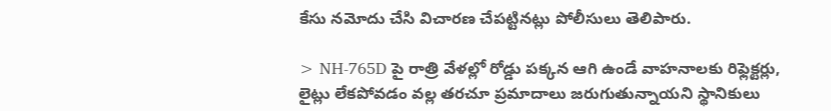కేసు నమోదు చేసి విచారణ చేపట్టినట్లు పోలీసులు తెలిపారు.

> NH-765D పై రాత్రి వేళల్లో రోడ్డు పక్కన ఆగి ఉండే వాహనాలకు రిఫ్లెక్టర్లు, లైట్లు లేకపోవడం వల్ల తరచూ ప్రమాదాలు జరుగుతున్నాయని స్థానికులు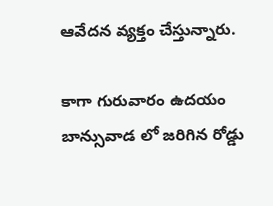ఆవేదన వ్యక్తం చేస్తున్నారు.

కాగా గురువారం ఉదయం బాన్సువాడ లో జరిగిన రోడ్డు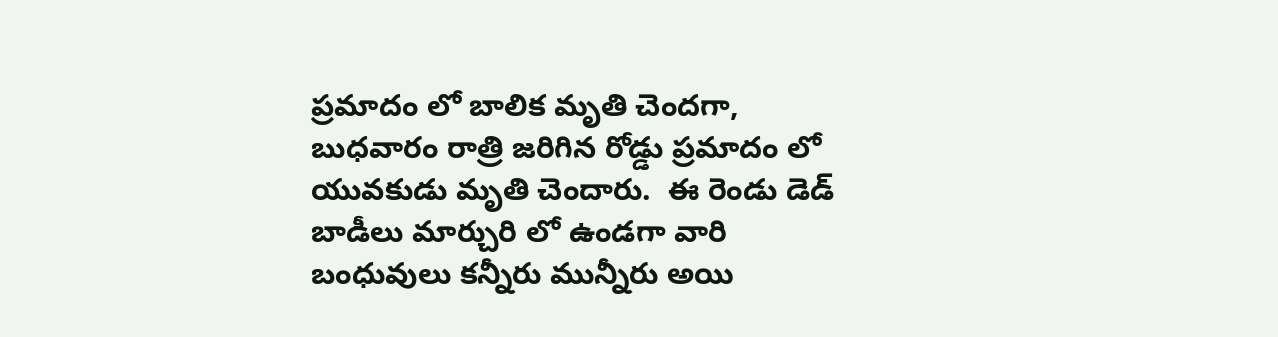ప్రమాదం లో బాలిక మృతి చెందగా, బుధవారం రాత్రి జరిగిన రోడ్డు ప్రమాదం లో యువకుడు మృతి చెందారు.  ఈ రెండు డెడ్ బాడీలు మార్చురి లో ఉండగా వారి బంధువులు కన్నీరు మున్నీరు అయి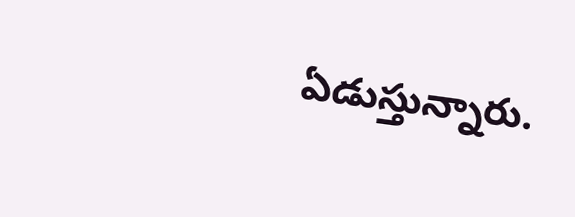ఏడుస్తున్నారు.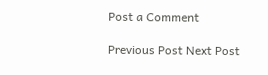Post a Comment

Previous Post Next Post